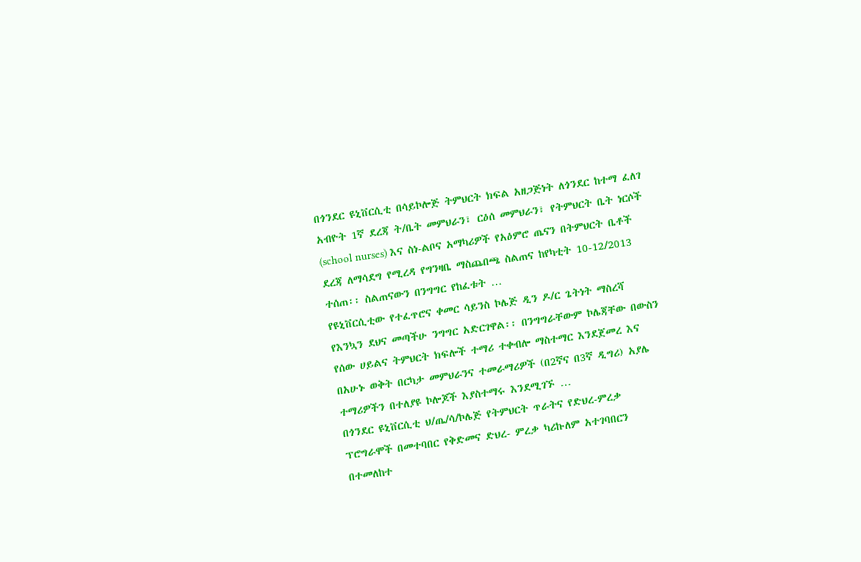በጎንደር ዩኒቨርሲቲ በሳይኮሎጅ ትምህርት ክፍል አዘጋጅነት ለጎንደር ከተማ ፈለገ አብዮት 1ኛ ደረጃ ት/ቤት መምህራን፣ ርዕሰ መምህራን፣ የትምህርት ቤት ነርሶች (school nurses) እና ስነ-ልቦና አማካሪዎች የአዕምሮ ጤናን በትምህርት ቤቶች ደረጃ ለማሳደግ የሚረዳ የግንዛቤ ማስጨበጫ ስልጠና ከየካቲት 10-12/2013 ተሰጠ፡፡ ስልጠናውን በንግግር የከፈቱት …
የዩኒቨርሲቲው የተፈጥሮና ቀመር ሳይንስ ኮሌጅ ዲን ዶ/ር ጌትነት ማስረሻ የእንኳን ደህና መጣችሁ ንግግር አድርገዋል፡፡ በንግግራቸውም ኮሌጃቸው በውስን የሰው ሀይልና ትምህርት ክፍሎች ተማሪ ተቀብሎ ማስተማር እንደጀመረ እና በአሁኑ ወቅት በርካታ መምህራንና ተመራማሪዎች (በ2ኛና በ3ኛ ዲግሪ) አያሌ ተማሪዎችን በተለያዩ ኮሎጆች እያስተማሩ እንደሚገኙ …
በጎንደር ዩኒቨርሲቲ ህ/ጤ/ሳ/ኮሌጅ የትምህርት ጥራትና የድህረ-ምረቃ ፕሮግራሞች በመተባበር የቅድመና ድህረ- ምረቃ ካሪኩለም አተገባበርን በተመለከተ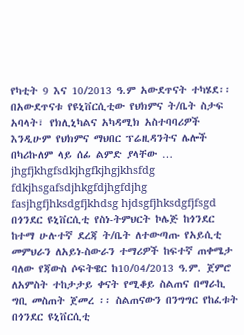የካቲት 9 እና 10/2013 ዓ.ም አውደጥናት ተካሄደ፡፡ በአውደጥናቱ የዩኒቨርሲቲው የህክምና ት/ቤት ስታፍ አባላት፣ የክሊኒካልና አካዳሚክ አስተባባሪዎች እንዲሁም የህክምና ማህበር ፕሬዚዳንትና ሌሎች በካሪኩለም ላይ ሰፊ ልምድ ያላቸው …
jhgfjkhgfsdkjhgfkjhgjkhsfdg fdkjhsgafsdjhkgfdjhgfdjhg fasjhgfjhksdgfjkhdsg hjdsgfjhksdgfjfsgd
በጎንደር ዩኒቨርሲቲ የስነ-ትምህርት ኮሌጅ ከጎንደር ከተማ ሁሉተኛ ደረጃ ት/ቤት ለተውጣጡ የአይሲቲ መምህራን ለአይነ-ስውራን ተማሪዎች ከፍተኛ ጠቀሜታ ባለው የጃውስ ሶፍትዌር ከ10/04/2013 ዓ.ም. ጀምሮ ለአምስት ተከታታይ ቀናት የሚቆይ ስልጠና በማራኪ ግቢ መስጠት ጀመረ ፡፡ ስልጠናውን በንግግር የከፈቱት በጎንደር ዩኒቨርሲቲ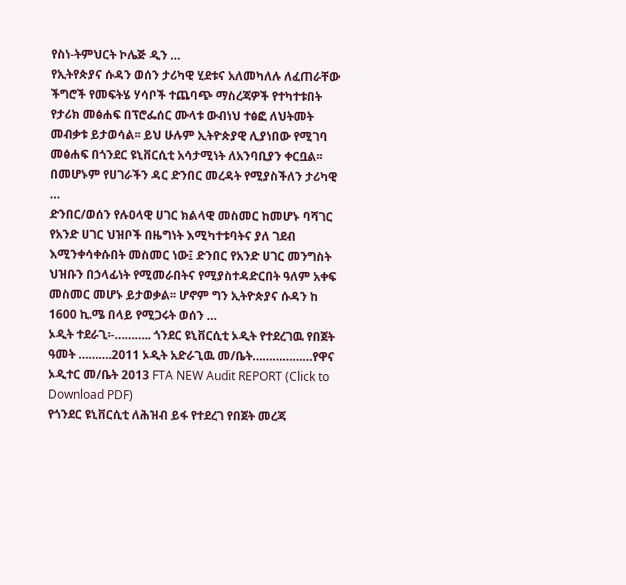የስነ-ትምህርት ኮሌጅ ዲን …
የኢትየጵያና ሱዳን ወሰን ታሪካዊ ሂደቱና አለመካለሉ ለፈጠራቸው ችግሮች የመፍትሄ ሃሳቦች ተጨባጭ ማስረጃዎች የተካተቱበት የታሪክ መፅሐፍ በፕሮፌሰር ሙላቱ ውብነህ ተፅፎ ለህትመት መብቃቱ ይታወሳል፡፡ ይህ ሁሉም ኢትዮጵያዊ ሊያነበው የሚገባ መፅሐፍ በጎንደር ዩኒቨርሲቲ አሳታሚነት ለአንባቢያን ቀርቧል፡፡ በመሆኑም የሀገራችን ዳር ድንበር መረዳት የሚያስችለን ታሪካዊ …
ድንበር/ወሰን የሉዐላዊ ሀገር ክልላዊ መስመር ከመሆኑ ባሻገር የአንድ ሀገር ህዝቦች በዜግነት እሚካተቱባትና ያለ ገደብ እሚንቀሳቀሱበት መስመር ነው፤ ድንበር የአንድ ሀገር መንግስት ህዝቡን በኃላፊነት የሚመራበትና የሚያስተዳድርበት ዓለም አቀፍ መስመር መሆኑ ይታወቃል፡፡ ሆኖም ግን ኢትዮጵያና ሱዳን ከ 1600 ኪ.ሜ በላይ የሚጋሩት ወሰን …
ኦዲት ተደራጊ፡-……….. ጎንደር ዩኒቨርሲቲ ኦዲት የተደረገዉ የበጀት ዓመት ……….2011 ኦዲት አድራጊዉ መ/ቤት………………የዋና ኦዲተር መ/ቤት 2013 FTA NEW Audit REPORT (Click to Download PDF)
የጎንደር ዩኒቨርሲቲ ለሕዝብ ይፋ የተደረገ የበጀት መረጃ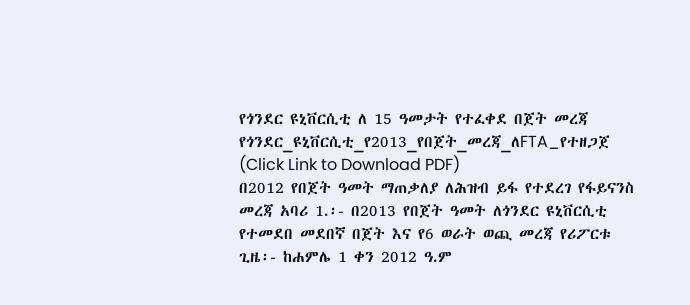የጎንደር ዩኒቨርሲቲ ለ 15 ዓመታት የተፈቀደ በጀት መረጃ የጎንደር_ዩኒቨርሲቲ_የ2013_የበጀት_መረጃ_ለFTA_የተዘጋጀ (Click Link to Download PDF)
በ2012 የበጀት ዓመት ማጠቃለያ ለሕዝብ ይፋ የተደረገ የፋይናንስ መረጃ አባሪ 1.፡- በ2013 የበጀት ዓመት ለጎንደር ዩኒቨርሲቲ የተመደበ መደበኛ በጀት እና የ6 ወራት ወጪ መረጃ የሪፖርቱ ጊዜ፡- ከሐምሌ 1 ቀን 2012 ዓ.ም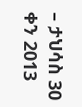– ታህሳስ 30 ቀን 2013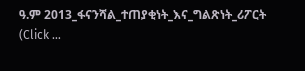ዓ.ም 2013_ፋናንሻል_ተጠያቂነት_እና_ግልጽነት_ሪፖርት (Click …